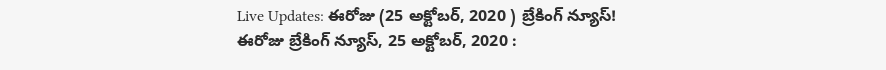Live Updates: ఈరోజు (25 అక్టోబర్, 2020 ) బ్రేకింగ్ న్యూస్!
ఈరోజు బ్రేకింగ్ న్యూస్, 25 అక్టోబర్, 2020 :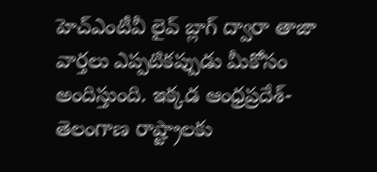హెచ్ఎంటీవీ లైవ్ బ్లాగ్ ద్వారా తాజా వార్తలు ఎప్పటికప్పుడు మీకోసం అందిస్తుంది. ఇక్కడ ఆంధ్రప్రదేశ్-తెలంగాణ రాష్ట్రాలకు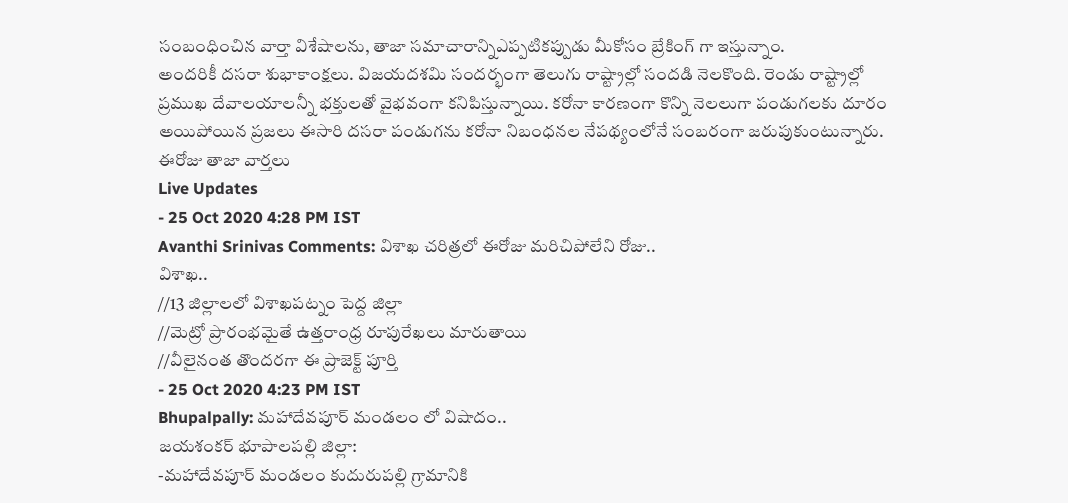సంబంధించిన వార్తా విశేషాలను, తాజా సమాచారాన్నిఎప్పటికప్పుడు మీకోసం బ్రేకింగ్ గా ఇస్తున్నాం.
అందరికీ దసరా శుభాకాంక్షలు. విజయదశమి సందర్భంగా తెలుగు రాష్ట్రాల్లో సందడి నెలకొంది. రెండు రాష్ట్రాల్లో ప్రముఖ దేవాలయాలన్నీ భక్తులతో వైభవంగా కనిపిస్తున్నాయి. కరోనా కారణంగా కొన్ని నెలలుగా పండుగలకు దూరం అయిపోయిన ప్రజలు ఈసారి దసరా పండుగను కరోనా నిబంధనల నేపథ్యంలోనే సంబరంగా జరుపుకుంటున్నారు.
ఈరోజు తాజా వార్తలు
Live Updates
- 25 Oct 2020 4:28 PM IST
Avanthi Srinivas Comments: విశాఖ చరిత్రలో ఈరోజు మరిచిపోలేని రోజు..
విశాఖ..
//13 జిల్లాలలో విశాఖపట్నం పెద్ద జిల్లా
//మెట్రో ప్రారంభమైతే ఉత్తరాంధ్ర రూపురేఖలు మారుతాయి
//వీలైనంత తొందరగా ఈ ప్రాజెక్ట్ పూర్తి
- 25 Oct 2020 4:23 PM IST
Bhupalpally: మహాదేవపూర్ మండలం లో విషాదం..
జయశంకర్ భూపాలపల్లి జిల్లా:
-మహాదేవపూర్ మండలం కుదురుపల్లి గ్రామానికి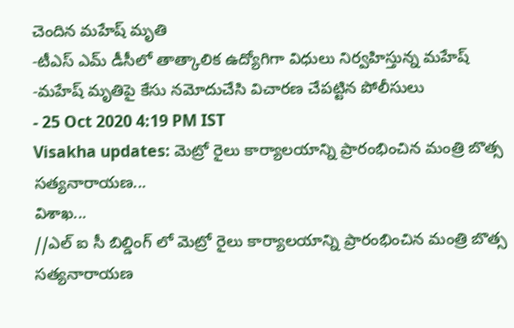చెందిన మహేష్ మృతి
-టీఎస్ ఎమ్ డీసీలో తాత్కాలిక ఉద్యోగిగా విధులు నిర్వహిస్తున్న మహేష్
-మహేష్ మృతిపై కేసు నమోదుచేసి విచారణ చేపట్టిన పోలీసులు
- 25 Oct 2020 4:19 PM IST
Visakha updates: మెట్రో రైలు కార్యాలయాన్ని ప్రారంభించిన మంత్రి బొత్స సత్యనారాయణ...
విశాఖ...
//ఎల్ ఐ సీ బిల్డింగ్ లో మెట్రో రైలు కార్యాలయాన్ని ప్రారంభించిన మంత్రి బొత్స సత్యనారాయణ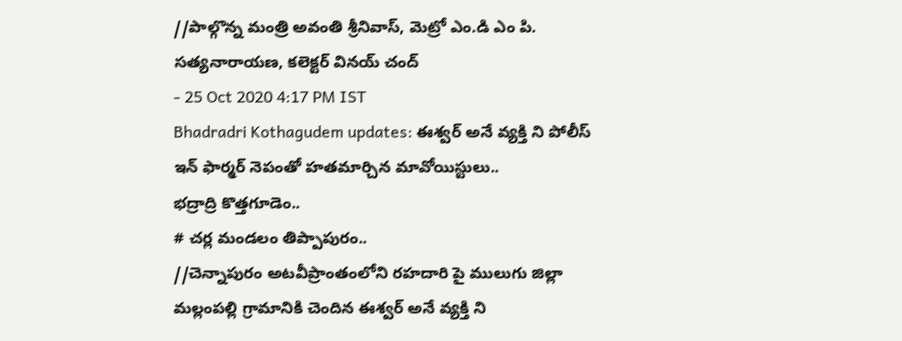//పాల్గొన్న మంత్రి అవంతి శ్రీనివాస్, మెట్రో ఎం.డి ఎం పి. సత్యనారాయణ, కలెక్టర్ వినయ్ చంద్
- 25 Oct 2020 4:17 PM IST
Bhadradri Kothagudem updates: ఈశ్వర్ అనే వ్యక్తి ని పోలీస్ ఇన్ ఫార్మర్ నెపంతో హతమార్చిన మావోయిస్టులు..
భద్రాద్రి కొత్తగూడెం..
# చర్ల మండలం తిప్పాపురం..
//చెన్నాపురం అటవీప్రాంతంలోని రహదారి పై ములుగు జిల్లా మల్లంపల్లి గ్రామానికి చెందిన ఈశ్వర్ అనే వ్యక్తి ని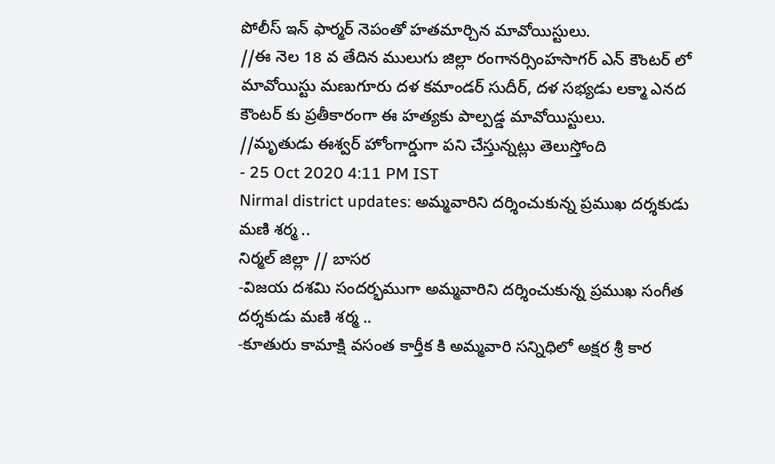పోలీస్ ఇన్ ఫార్మర్ నెపంతో హతమార్చిన మావోయిస్టులు.
//ఈ నెల 18 వ తేదిన ములుగు జిల్లా రంగానర్సింహసాగర్ ఎన్ కౌంటర్ లో మావోయిస్టు మణుగూరు దళ కమాండర్ సుదీర్, దళ సభ్యడు లక్మా ఎనద కౌంటర్ కు ప్రతీకారంగా ఈ హత్యకు పాల్పడ్డ మావోయిస్టులు.
//మృతుడు ఈశ్వర్ హోంగార్డుగా పని చేస్తున్నట్లు తెలుస్తోంది
- 25 Oct 2020 4:11 PM IST
Nirmal district updates: అమ్మవారిని దర్శించుకున్న ప్రముఖ దర్శకుడు మణి శర్మ ..
నిర్మల్ జిల్లా // బాసర
-విజయ దశమి సందర్భముగా అమ్మవారిని దర్శించుకున్న ప్రముఖ సంగీత దర్శకుడు మణి శర్మ ..
-కూతురు కామాక్షి వసంత కార్తీక కి అమ్మవారి సన్నిధిలో అక్షర శ్రీ కార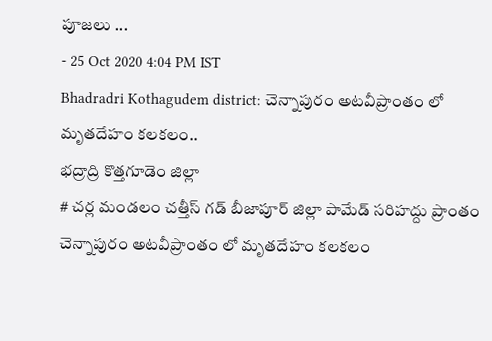పూజలు ...
- 25 Oct 2020 4:04 PM IST
Bhadradri Kothagudem district: చెన్నాపురం అటవీప్రాంతం లో మృతదేహం కలకలం..
భద్రాద్రి కొత్తగూడెం జిల్లా
# చర్ల మండలం చత్తీస్ గడ్ బీజాపూర్ జిల్లా పామేడ్ సరిహద్దు ప్రాంతం చెన్నాపురం అటవీప్రాంతం లో మృతదేహం కలకలం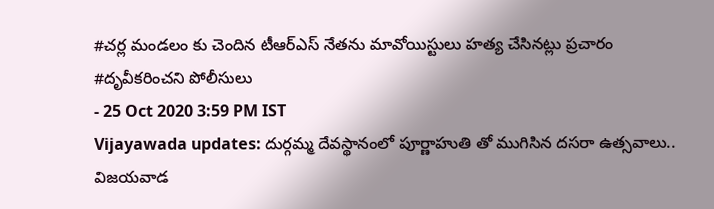#చర్ల మండలం కు చెందిన టీఆర్ఎస్ నేతను మావోయిస్టులు హత్య చేసినట్లు ప్రచారం
#దృవీకరించని పోలీసులు
- 25 Oct 2020 3:59 PM IST
Vijayawada updates: దుర్గమ్మ దేవస్థానంలో పూర్ణాహుతి తో ముగిసిన దసరా ఉత్సవాలు..
విజయవాడ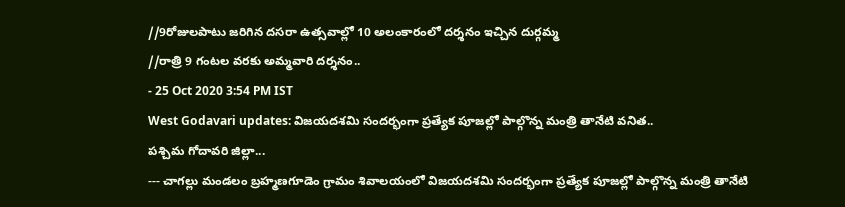//9రోజులపాటు జరిగిన దసరా ఉత్సవాల్లో 10 అలంకారంలో దర్శనం ఇచ్చిన దుర్గమ్మ
//రాత్రి 9 గంటల వరకు అమ్మవారి దర్శనం..
- 25 Oct 2020 3:54 PM IST
West Godavari updates: విజయదశమి సందర్భంగా ప్రత్యేక పూజల్లో పాల్గొన్న మంత్రి తానేటి వనిత..
పశ్చిమ గోదావరి జిల్లా...
--- చాగల్లు మండలం బ్రహ్మణగూడెం గ్రామం శివాలయంలో విజయదశమి సందర్భంగా ప్రత్యేక పూజల్లో పాల్గొన్న మంత్రి తానేటి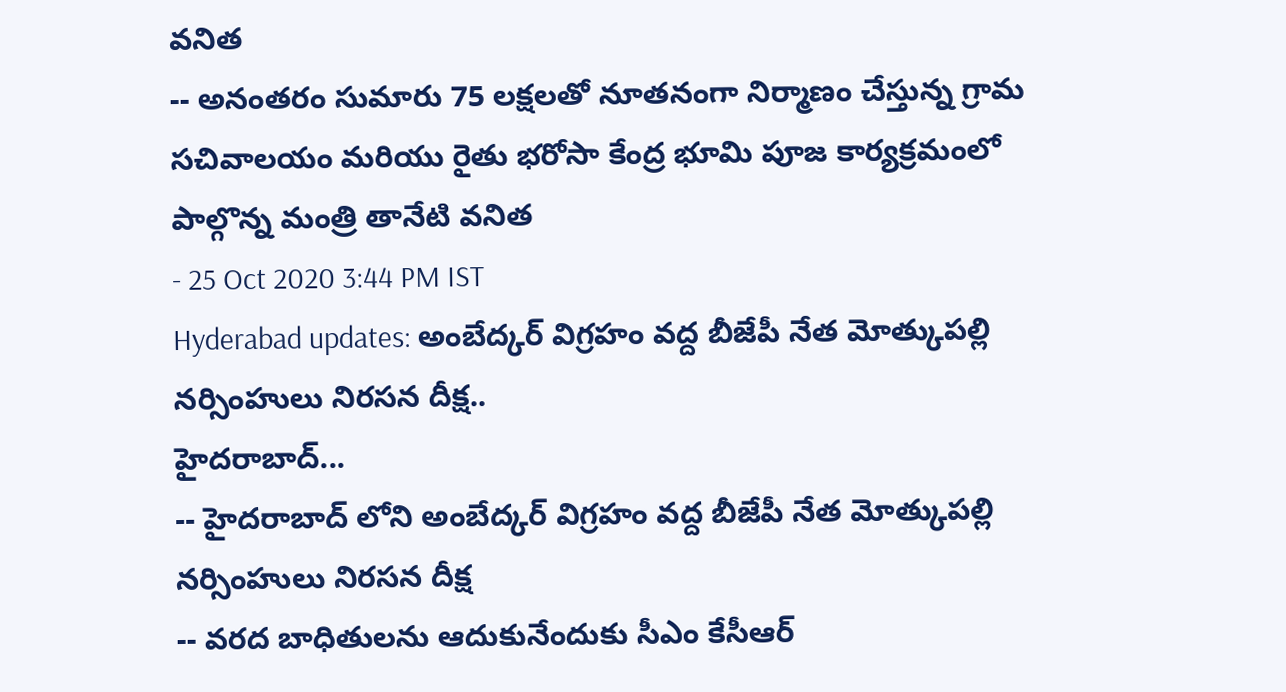వనిత
-- అనంతరం సుమారు 75 లక్షలతో నూతనంగా నిర్మాణం చేస్తున్న గ్రామ సచివాలయం మరియు రైతు భరోసా కేంద్ర భూమి పూజ కార్యక్రమంలో పాల్గొన్న మంత్రి తానేటి వనిత
- 25 Oct 2020 3:44 PM IST
Hyderabad updates: అంబేద్కర్ విగ్రహం వద్ద బీజేపీ నేత మోత్కుపల్లి నర్సింహులు నిరసన దీక్ష..
హైదరాబాద్...
-- హైదరాబాద్ లోని అంబేద్కర్ విగ్రహం వద్ద బీజేపీ నేత మోత్కుపల్లి నర్సింహులు నిరసన దీక్ష
-- వరద బాధితులను ఆదుకునేందుకు సీఎం కేసీఆర్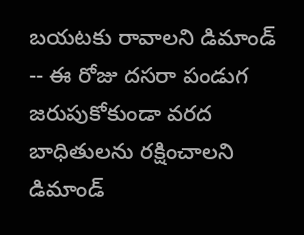బయటకు రావాలని డిమాండ్
-- ఈ రోజు దసరా పండుగ జరుపుకోకుండా వరద బాధితులను రక్షించాలని డిమాండ్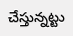చేస్తున్నట్టు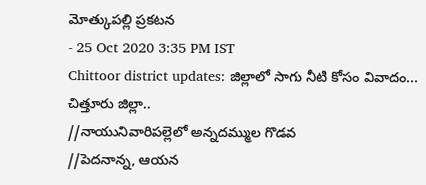మోత్కుపల్లి ప్రకటన
- 25 Oct 2020 3:35 PM IST
Chittoor district updates: జిల్లాలో సాగు నీటి కోసం వివాదం...
చిత్తూరు జిల్లా..
//నాయునివారిపల్లెలో అన్నదమ్ముల గొడవ
//పెదనాన్న, ఆయన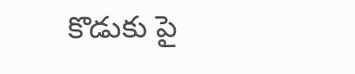కొడుకు పై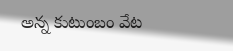అన్న కుటుంబం వేట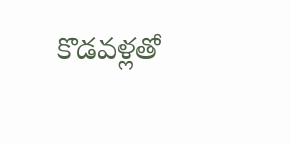కొడవళ్లతో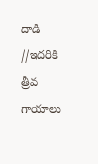దాడి
//ఇదరికి త్రీవ గాయాలు